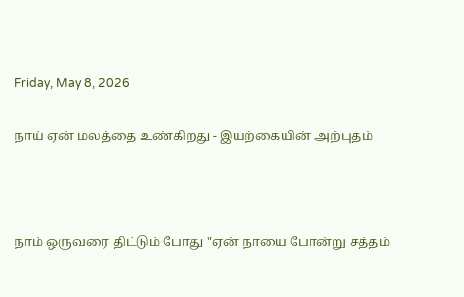Friday, May 8, 2026

நாய் ஏன் மலத்தை உண்கிறது - இயற்கையின் அற்புதம்



நாம் ஒருவரை திட்டும் போது "ஏன் நாயை போன்று சத்தம்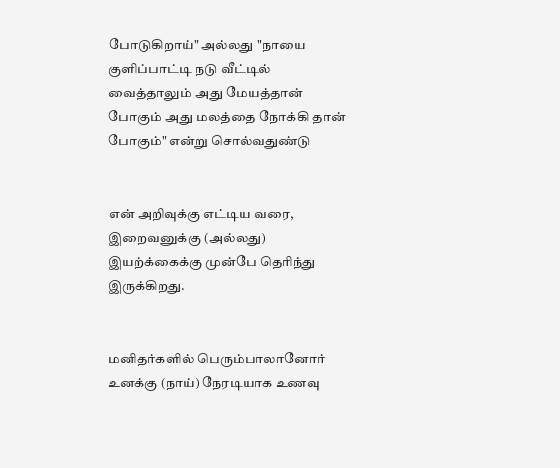போடுகிறாய்" அல்லது "நாயை குளிப்பாட்டி நடு வீட்டில் வைத்தாலும் அது மேயத்தான் போகும் அது மலத்தை நோக்கி தான் போகும்" என்று சொல்வதுண்டு


என் அறிவுக்கு எட்டிய வரை, இறைவனுக்கு (அல்லது) இயற்க்கைக்கு முன்பே தெரிந்து இருக்கிறது.


மனிதர்களில் பெரும்பாலானோர் உனக்கு (நாய்) நேரடியாக உணவு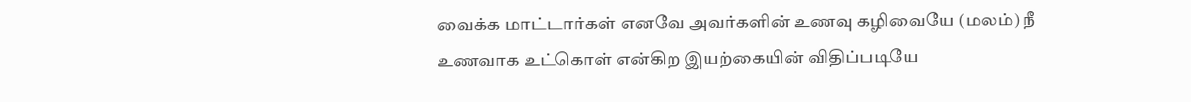வைக்க மாட்டார்கள் எனவே அவர்களின் உணவு கழிவையே (மலம்) நீ உணவாக உட்கொள் என்கிற இயற்கையின் விதிப்படியே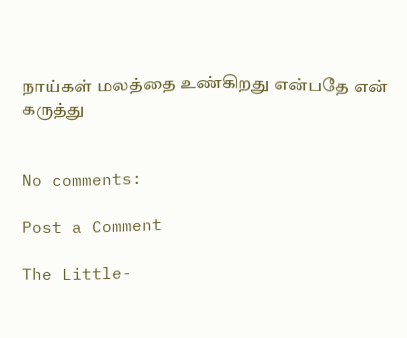நாய்கள் மலத்தை உண்கிறது என்பதே என் கருத்து


No comments:

Post a Comment

The Little-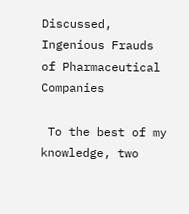Discussed, Ingenious Frauds of Pharmaceutical Companies

 To the best of my knowledge, two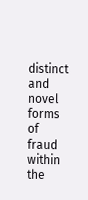distinct and novel forms of fraud within the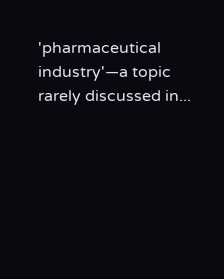'pharmaceutical industry'—a topic rarely discussed in...